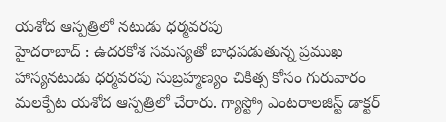యశోద ఆస్పత్రిలో నటుడు ధర్మవరపు
హైదరాబాద్ : ఉదరకోశ సమస్యతో బాధపడుతున్న ప్రముఖ హాస్యనటుడు ధర్మవరపు సుబ్రహ్మణ్యం చికిత్స కోసం గురువారం మలక్పేట యశోద ఆస్పత్రిలో చేరారు. గ్యాస్ట్రో ఎంటరాలజిస్ట్ డాక్టర్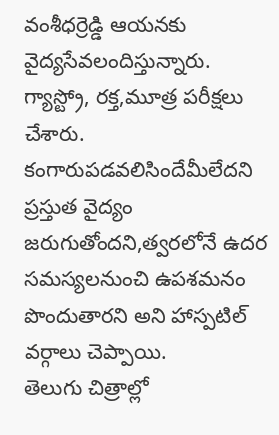వంశీధర్రెడ్డి ఆయనకు వైద్యసేవలందిస్తున్నారు. గ్యాస్ట్రో, రక్త,మూత్ర పరీక్షలు చేశారు. కంగారుపడవలిసిందేమీలేదని ప్రస్తుత వైద్యం జరుగుతోందని,త్వరలోనే ఉదర సమస్యలనుంచి ఉపశమనం పొందుతారని అని హాస్పటిల్ వర్గాలు చెప్పాయి.
తెలుగు చిత్రాల్లో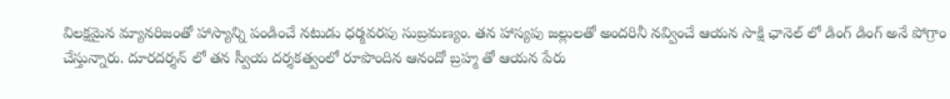విలక్షమైన మ్యానరిజంతో హాస్యాన్ని పండించే నటుడు ధర్మవరపు సుబ్రమణ్యం. తన హాస్యపు జల్లులతో అందరినీ నవ్వించే ఆయన సాక్షి ఛానెల్ లో డింగ్ డింగ్ అనే పోగ్రాం చేస్తున్నారు. దూరదర్శన్ లో తన స్వీయ దర్శకత్వంలో రూపొందిన ఆనందో బ్రహ్మ తో ఆయన పేరు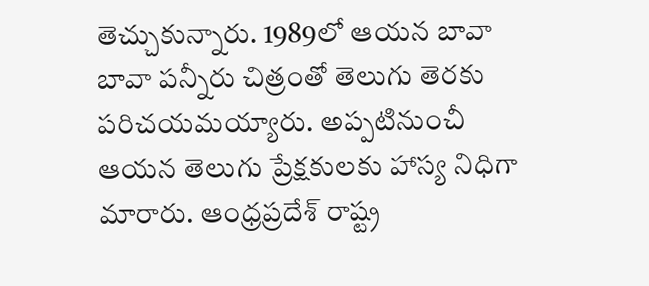తెచ్చుకున్నారు. 1989లో ఆయన బావా బావా పన్నీరు చిత్రంతో తెలుగు తెరకు పరిచయమయ్యారు. అప్పటినుంచీ ఆయన తెలుగు ప్రేక్షకులకు హాస్య నిధిగా మారారు. ఆంధ్రప్రదేశ్ రాష్ట్ర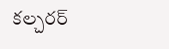కల్చరర్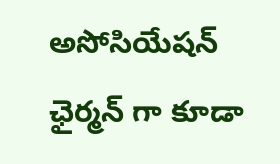అసోసియేషన్ ఛైర్మన్ గా కూడా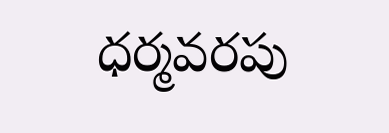ధర్మవరపు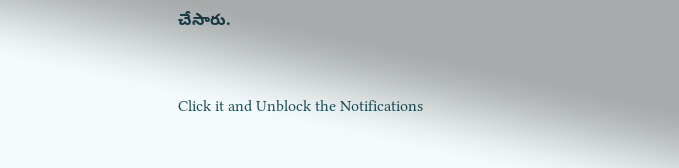చేసారు.


Click it and Unblock the Notifications